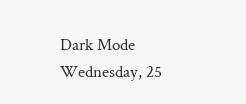Dark Mode
Wednesday, 25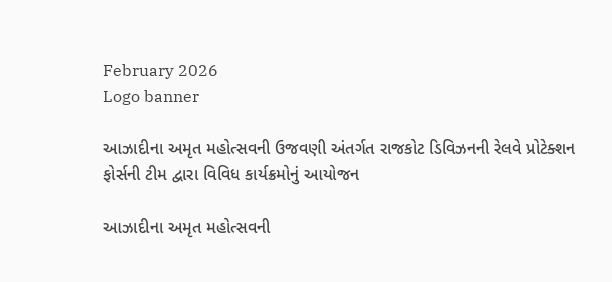February 2026
Logo banner

આઝાદીના અમૃત મહોત્સવની ઉજવણી અંતર્ગત રાજકોટ ડિવિઝનની રેલવે પ્રોટેક્શન ફોર્સની ટીમ દ્વારા વિવિધ કાર્યક્રમોનું આયોજન

આઝાદીના અમૃત મહોત્સવની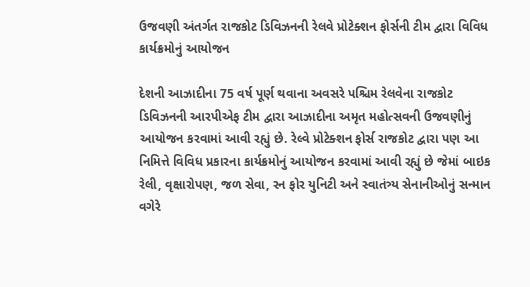ઉજવણી અંતર્ગત રાજકોટ ડિવિઝનની રેલવે પ્રોટેક્શન ફોર્સની ટીમ દ્વારા વિવિધ કાર્યક્રમોનું આયોજન

દેશની આઝાદીના 75 વર્ષ પૂર્ણ થવાના અવસરે પશ્ચિમ રેલવેના રાજકોટ ડિવિઝનની આરપીએફ ટીમ દ્વારા આઝાદીના અમૃત મહોત્સવની ઉજવણીનું આયોજન કરવામાં આવી રહ્યું છે. રેલ્વે પ્રોટેક્શન ફોર્સ રાજકોટ દ્વારા પણ આ નિમિત્તે વિવિધ પ્રકારના કાર્યક્રમોનું આયોજન કરવામાં આવી રહ્યું છે જેમાં બાઇક રેલી, વૃક્ષારોપણ, જળ સેવા, રન ફોર યુનિટી અને સ્વાતંત્ર્ય સેનાનીઓનું સન્માન વગેરે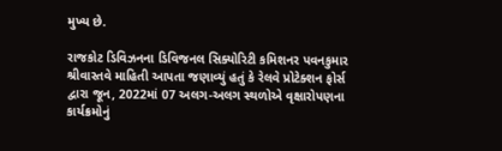મુખ્ય છે.

રાજકોટ ડિવિઝનના ડિવિજનલ સિક્યોરિટી કમિશનર પવનકુમાર શ્રીવાસ્તવે માહિતી આપતા જણાવ્યું હતું કે રેલવે પ્રોટેક્શન ફોર્સ દ્વારા જૂન, 2022માં 07 અલગ-અલગ સ્થળોએ વૃક્ષારોપણના કાર્યક્રમોનું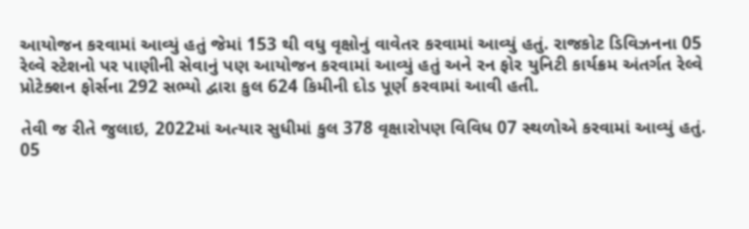આયોજન કરવામાં આવ્યું હતું જેમાં 153 થી વધુ વૃક્ષોનું વાવેતર કરવામાં આવ્યું હતું. રાજકોટ ડિવિઝનના 05 રેલ્વે સ્ટેશનો પર પાણીની સેવાનું પણ આયોજન કરવામાં આવ્યું હતું અને રન ફોર યુનિટી કાર્યક્રમ અંતર્ગત રેલ્વે પ્રોટેક્શન ફોર્સના 292 સભ્યો દ્વારા કુલ 624 કિમીની દોડ પૂર્ણ કરવામાં આવી હતી.

તેવી જ રીતે જુલાઇ, 2022માં અત્યાર સુધીમાં કુલ 378 વૃક્ષારોપણ વિવિધ 07 સ્થળોએ કરવામાં આવ્યું હતું. 05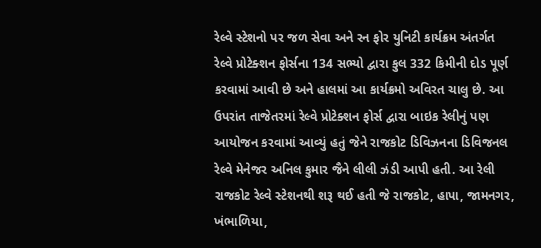રેલ્વે સ્ટેશનો પર જળ સેવા અને રન ફોર યુનિટી કાર્યક્રમ અંતર્ગત રેલ્વે પ્રોટેક્શન ફોર્સના 134 સભ્યો દ્વારા કુલ 332 કિમીની દોડ પૂર્ણ કરવામાં આવી છે અને હાલમાં આ કાર્યક્રમો અવિરત ચાલુ છે. આ ઉપરાંત તાજેતરમાં રેલ્વે પ્રોટેક્શન ફોર્સ દ્વારા બાઇક રેલીનું પણ આયોજન કરવામાં આવ્યું હતું જેને રાજકોટ ડિવિઝનના ડિવિજનલ રેલ્વે મેનેજર અનિલ કુમાર જૈને લીલી ઝંડી આપી હતી. આ રેલી રાજકોટ રેલ્વે સ્ટેશનથી શરૂ થઈ હતી જે રાજકોટ, હાપા, જામનગર, ખંભાળિયા,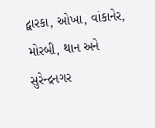દ્વારકા, ઓખા, વાંકાનેર, મોરબી, થાન અને સુરેન્દ્રનગર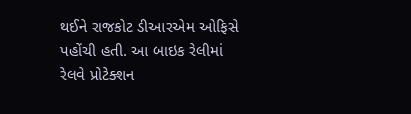થઈને રાજકોટ ડીઆરએમ ઓફિસે પહોંચી હતી. આ બાઇક રેલીમાં રેલવે પ્રોટેક્શન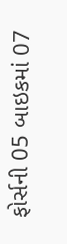ફોર્સની 05 બાઇકમાં 07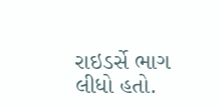રાઇડર્સે ભાગ લીધો હતો.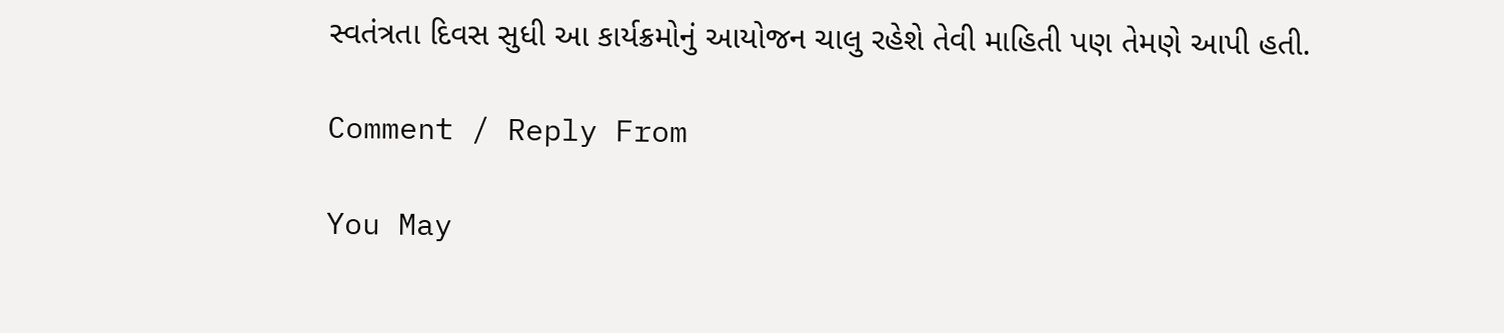સ્વતંત્રતા દિવસ સુધી આ કાર્યક્રમોનું આયોજન ચાલુ રહેશે તેવી માહિતી પણ તેમણે આપી હતી.

Comment / Reply From

You May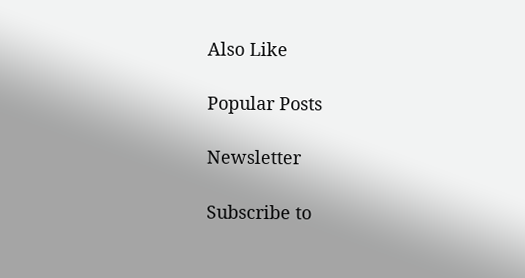Also Like

Popular Posts

Newsletter

Subscribe to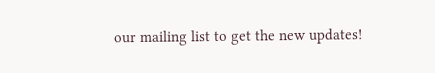our mailing list to get the new updates!